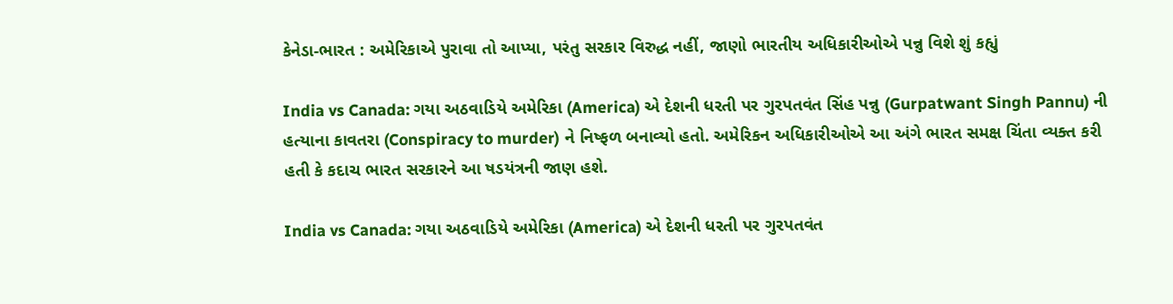કેનેડા-ભારત : અમેરિકાએ પુરાવા તો આપ્યા, પરંતુ સરકાર વિરુદ્ધ નહીં, જાણો ભારતીય અધિકારીઓએ પન્નુ વિશે શું કહ્યું

India vs Canada: ગયા અઠવાડિયે અમેરિકા (America) એ દેશની ધરતી પર ગુરપતવંત સિંહ પન્નુ (Gurpatwant Singh Pannu) ની હત્યાના કાવતરા (Conspiracy to murder) ને નિષ્ફળ બનાવ્યો હતો. અમેરિકન અધિકારીઓએ આ અંગે ભારત સમક્ષ ચિંતા વ્યક્ત કરી હતી કે કદાચ ભારત સરકારને આ ષડયંત્રની જાણ હશે.

India vs Canada: ગયા અઠવાડિયે અમેરિકા (America) એ દેશની ધરતી પર ગુરપતવંત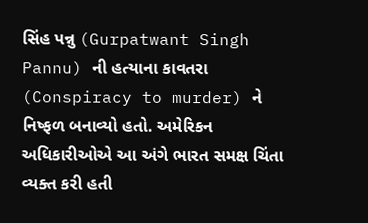સિંહ પન્નુ (Gurpatwant Singh Pannu) ની હત્યાના કાવતરા (Conspiracy to murder) ને નિષ્ફળ બનાવ્યો હતો. અમેરિકન અધિકારીઓએ આ અંગે ભારત સમક્ષ ચિંતા વ્યક્ત કરી હતી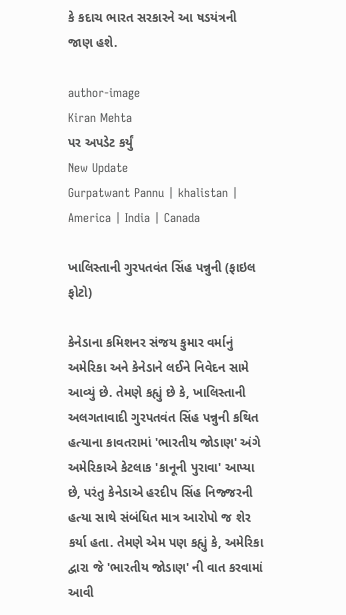કે કદાચ ભારત સરકારને આ ષડયંત્રની જાણ હશે.

author-image
Kiran Mehta
પર અપડેટ કર્યું
New Update
Gurpatwant Pannu | khalistan | America | India | Canada

ખાલિસ્તાની ગુરપતવંત સિંહ પન્નુની (ફાઇલ ફોટો)

કેનેડાના કમિશનર સંજય કુમાર વર્માનું અમેરિકા અને કેનેડાને લઈને નિવેદન સામે આવ્યું છે. તેમણે કહ્યું છે કે, ખાલિસ્તાની અલગતાવાદી ગુરપતવંત સિંહ પન્નુની કથિત હત્યાના કાવતરામાં 'ભારતીય જોડાણ' અંગે અમેરિકાએ કેટલાક 'કાનૂની પુરાવા' આપ્યા છે, પરંતુ કેનેડાએ હરદીપ સિંહ નિજ્જરની હત્યા સાથે સંબંધિત માત્ર આરોપો જ શેર કર્યા હતા. તેમણે એમ પણ કહ્યું કે, અમેરિકા દ્વારા જે 'ભારતીય જોડાણ' ની વાત કરવામાં આવી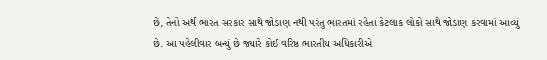છે, તેનો અર્થ ભારત સરકાર સાથે જોડાણ નથી પરંતુ ભારતમાં રહેતા કેટલાક લોકો સાથે જોડાણ કરવામાં આવ્યું છે. આ પહેલીવાર બન્યું છે જ્યારે કોઈ વરિષ્ઠ ભારતીય અધિકારીએ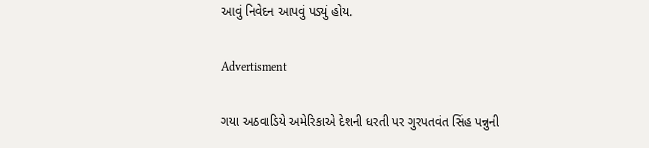આવું નિવેદન આપવું પડ્યું હોય.

Advertisment

ગયા અઠવાડિયે અમેરિકાએ દેશની ધરતી પર ગુરપતવંત સિંહ પન્નુની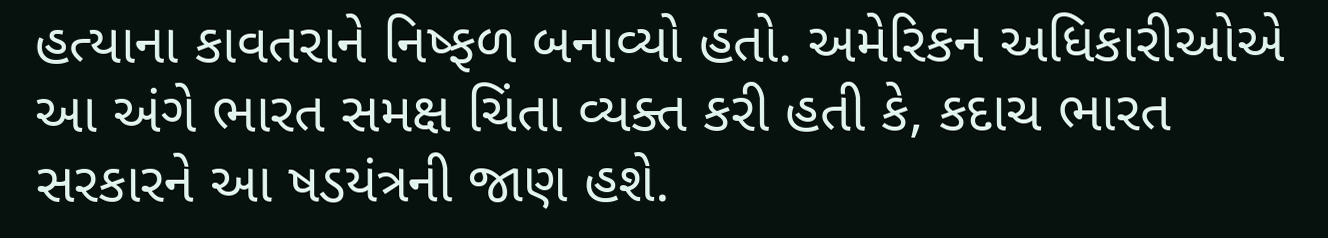હત્યાના કાવતરાને નિષ્ફળ બનાવ્યો હતો. અમેરિકન અધિકારીઓએ આ અંગે ભારત સમક્ષ ચિંતા વ્યક્ત કરી હતી કે, કદાચ ભારત સરકારને આ ષડયંત્રની જાણ હશે.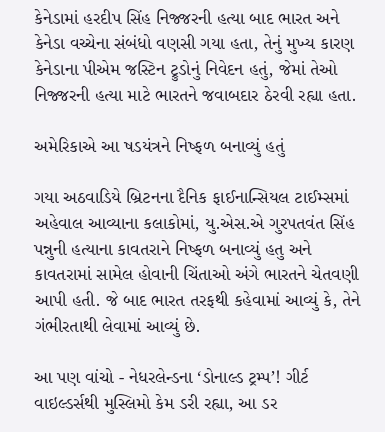કેનેડામાં હરદીપ સિંહ નિજ્જરની હત્યા બાદ ભારત અને કેનેડા વચ્ચેના સંબંધો વણસી ગયા હતા, તેનું મુખ્ય કારણ કેનેડાના પીએમ જસ્ટિન ટ્રુડોનું નિવેદન હતું, જેમાં તેઓ નિજ્જરની હત્યા માટે ભારતને જવાબદાર ઠેરવી રહ્યા હતા.

અમેરિકાએ આ ષડયંત્રને નિષ્ફળ બનાવ્યું હતું

ગયા અઠવાડિયે બ્રિટનના દૈનિક ફાઈનાન્સિયલ ટાઈમ્સમાં અહેવાલ આવ્યાના કલાકોમાં, યુ.એસ.એ ગુરપતવંત સિંહ પન્નુની હત્યાના કાવતરાને નિષ્ફળ બનાવ્યું હતુ અને કાવતરામાં સામેલ હોવાની ચિંતાઓ અંગે ભારતને ચેતવણી આપી હતી. જે બાદ ભારત તરફથી કહેવામાં આવ્યું કે, તેને ગંભીરતાથી લેવામાં આવ્યું છે.

આ પણ વાંચો - નેધરલેન્ડના ‘ડોનાલ્ડ ટ્રમ્પ’! ગીર્ટ વાઇલ્ડર્સથી મુસ્લિમો કેમ ડરી રહ્યા, આ ડર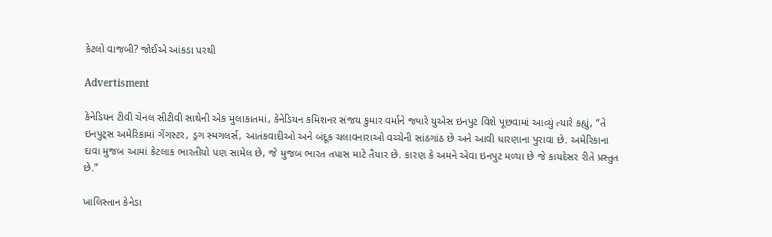કેટલો વાજબી? જોઈએ આંકડા પરથી

Advertisment

કેનેડિયન ટીવી ચેનલ સીટીવી સાથેની એક મુલાકાતમાં, કેનેડિયન કમિશનર સંજય કુમાર વર્માને જ્યારે યુએસ ઇનપુટ વિશે પૂછવામાં આવ્યું ત્યારે કહ્યું, “તે ઇનપુટ્સ અમેરિકામાં ગેંગસ્ટર, ડ્રગ સ્મગલર્સ, આતંકવાદીઓ અને બંદૂક ચલાવનારાઓ વચ્ચેની સાંઠગાંઠ છે અને આવી ધારણાના પુરાવા છે. અમેરિકાના દાવા મુજબ આમાં કેટલાક ભારતીયો પણ સામેલ છે, જે મુજબ ભારત તપાસ માટે તૈયાર છે. કારણ કે અમને એવા ઇનપુટ મળ્યા છે જે કાયદેસર રીતે પ્રસ્તુત છે.”

ખાલિસ્તાન કેનેડા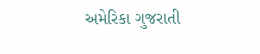અમેરિકા ગુજરાતી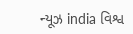ન્યૂઝ india વિશ્વ